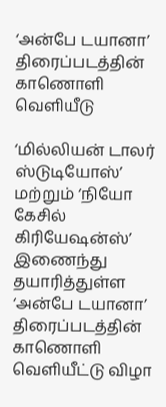‘அன்பே டயானா’ திரைப்படத்தின் காணொளி வெளியீடு

‘மில்லியன் டாலர் ஸ்டுடியோஸ்’  மற்றும் ‘நியோ கேசில் கிரியேஷன்ஸ்’ இணைந்து தயாரித்துள்ள ‘அன்பே டயானா’ திரைப்படத்தின் காணொளி வெளியீட்டு விழா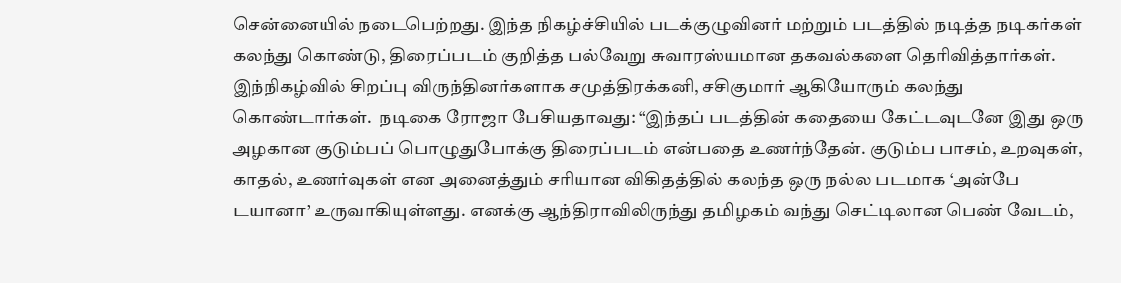சென்னையில் நடைபெற்றது. இந்த நிகழ்ச்சியில் படக்குழுவினர் மற்றும் படத்தில் நடித்த நடிகர்கள் கலந்து கொண்டு, திரைப்படம் குறித்த பல்வேறு சுவாரஸ்யமான தகவல்களை தெரிவித்தார்கள்.  இந்நிகழ்வில் சிறப்பு விருந்தினர்களாக சமுத்திரக்கனி, சசிகுமார் ஆகியோரும் கலந்து கொண்டார்கள்.  நடிகை ரோஜா பேசியதாவது: “இந்தப் படத்தின் கதையை கேட்டவுடனே இது ஒரு அழகான குடும்பப் பொழுதுபோக்கு திரைப்படம் என்பதை உணர்ந்தேன். குடும்ப பாசம், உறவுகள், காதல், உணர்வுகள் என அனைத்தும் சரியான விகிதத்தில் கலந்த ஒரு நல்ல படமாக ‘அன்பே டயானா’ உருவாகியுள்ளது. எனக்கு ஆந்திராவிலிருந்து தமிழகம் வந்து செட்டிலான பெண் வேடம்,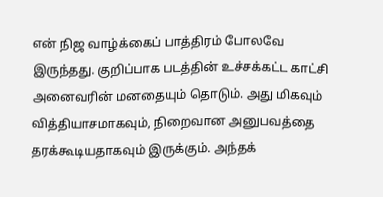என் நிஜ வாழ்க்கைப் பாத்திரம் போலவே இருந்தது. குறிப்பாக படத்தின் உச்சக்கட்ட காட்சி அனைவரின் மனதையும் தொடும். அது மிகவும் வித்தியாசமாகவும், நிறைவான அனுபவத்தை தரக்கூடியதாகவும் இருக்கும். அந்தக்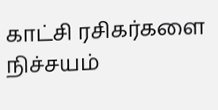காட்சி ரசிகர்களை நிச்சயம்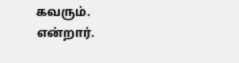கவரும். என்றார்.